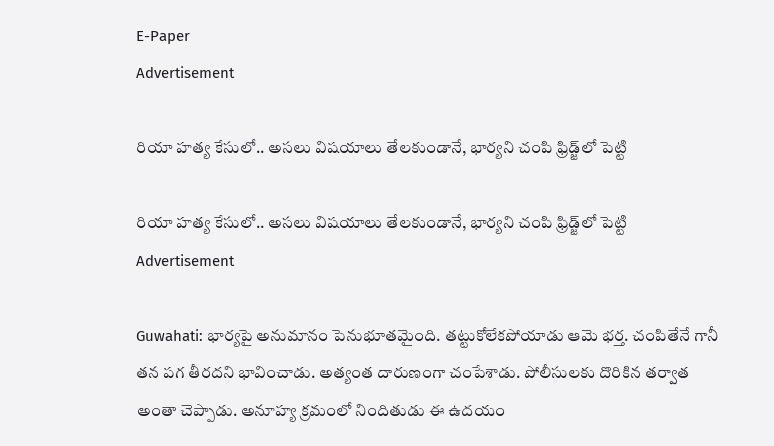E-Paper
Advertisement

రియా హత్య కేసులో.. అసలు విషయాలు తేలకుండానే, భార్యని చంపి ఫ్రిడ్జ్‌లో పెట్టి

రియా హత్య కేసులో.. అసలు విషయాలు తేలకుండానే, భార్యని చంపి ఫ్రిడ్జ్‌లో పెట్టి
Advertisement

Guwahati: భార్యపై అనుమానం పెనుభూతమైంది. తట్టుకోలేకపోయాడు ఆమె భర్త. చంపితేనే గానీ తన పగ తీరదని భావించాడు. అత్యంత దారుణంగా చంపేశాడు. పోలీసులకు దొరికిన తర్వాత అంతా చెప్పాడు. అనూహ్య క్రమంలో నిందితుడు ఈ ఉదయం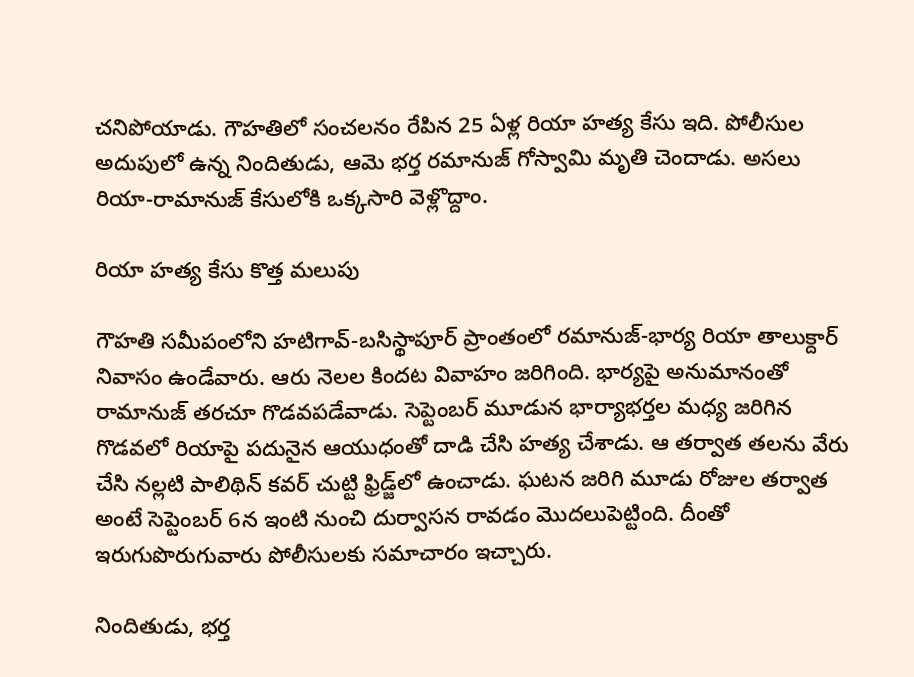చనిపోయాడు. గౌహతిలో సంచలనం రేపిన 25 ఏళ్ల రియా హత్య కేసు ఇది. పోలీసుల అదుపులో ఉన్న నిందితుడు, ఆమె భర్త రమానుజ్‌ గోస్వామి మృతి చెందాడు. అసలు రియా-రామానుజ్ కేసులోకి ఒక్కసారి వెళ్లొద్దాం.

రియా హత్య కేసు కొత్త మలుపు

గౌహతి సమీపంలోని హటిగావ్‌-బసిస్థాపూర్‌ ప్రాంతంలో రమానుజ్‌-భార్య రియా తాలుక్దార్‌ నివాసం ఉండేవారు. ఆరు నెలల కిందట వివాహం జరిగింది. భార్యపై అనుమానంతో రామానుజ్‌ తరచూ గొడవపడేవాడు. సెప్టెంబర్‌ మూడున భార్యాభర్తల మధ్య జరిగిన గొడవలో రియాపై పదునైన ఆయుధంతో దాడి చేసి హత్య చేశాడు. ఆ తర్వాత తలను వేరు చేసి నల్లటి పాలిథిన్‌ కవర్ చుట్టి ఫ్రిడ్జ్‌లో ఉంచాడు. ఘటన జరిగి మూడు రోజుల తర్వాత అంటే సెప్టెంబర్‌ 6న ఇంటి నుంచి దుర్వాసన రావడం మొదలుపెట్టింది. దీంతో ఇరుగుపొరుగువారు పోలీసులకు సమాచారం ఇచ్చారు.

నిందితుడు, భర్త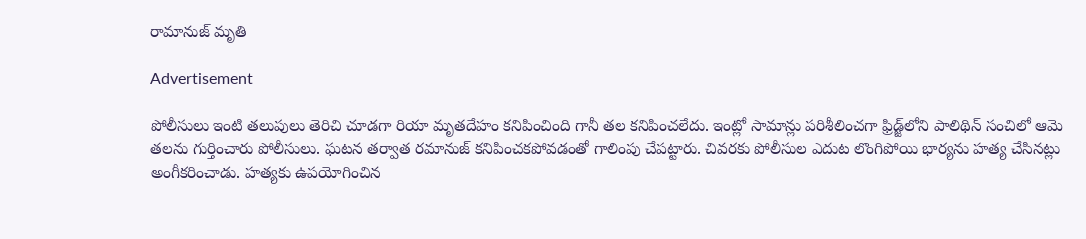రామానుజ్ మృతి

Advertisement

పోలీసులు ఇంటి తలుపులు తెరిచి చూడగా రియా మృతదేహం కనిపించింది గానీ తల కనిపించలేదు. ఇంట్లో సామాన్లు పరిశీలించగా ఫ్రిడ్జ్‌లోని పాలిథిన్‌ సంచిలో ఆమె తలను గుర్తించారు పోలీసులు. ఘటన తర్వాత రమానుజ్‌ కనిపించకపోవడంతో గాలింపు చేపట్టారు. చివరకు పోలీసుల ఎదుట లొంగిపోయి భార్యను హత్య చేసినట్లు అంగీకరించాడు. హత్యకు ఉపయోగించిన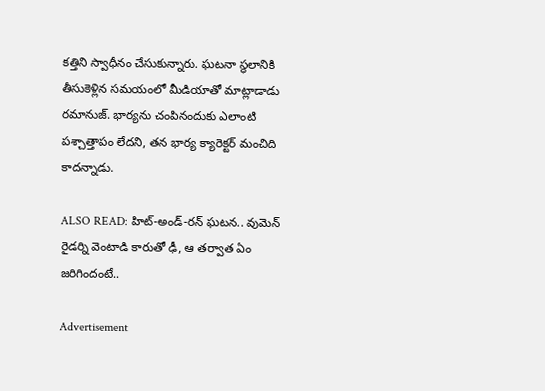కత్తిని స్వాధీనం చేసుకున్నారు. ఘటనా స్థలానికి తీసుకెళ్లిన సమయంలో మీడియాతో మాట్లాడాడు రమానుజ్‌. భార్యను చంపినందుకు ఎలాంటి పశ్చాత్తాపం లేదని, తన భార్య క్యారెక్టర్‌ మంచిది కాదన్నాడు.

ALSO READ: హిట్-అండ్-రన్ ఘటన.. వుమెన్ రైడర్ని వెంటాడి కారుతో ఢీ, ఆ తర్వాత ఏం జరిగిందంటే..

Advertisement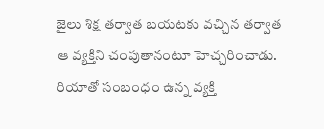జైలు శిక్ష తర్వాత బయటకు వచ్చిన తర్వాత ఆ వ్యక్తిని చంపుతానంటూ హెచ్చరించాడు. రియాతో సంబంధం ఉన్న వ్యక్తి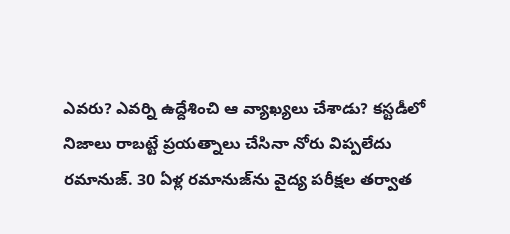ఎవరు? ఎవర్ని ఉద్దేశించి ఆ వ్యాఖ్యలు చేశాడు? కస్టడీలో నిజాలు రాబట్టే ప్రయత్నాలు చేసినా నోరు విప్పలేదు రమానుజ్‌. 30 ఏళ్ల రమానుజ్‌ను వైద్య పరీక్షల తర్వాత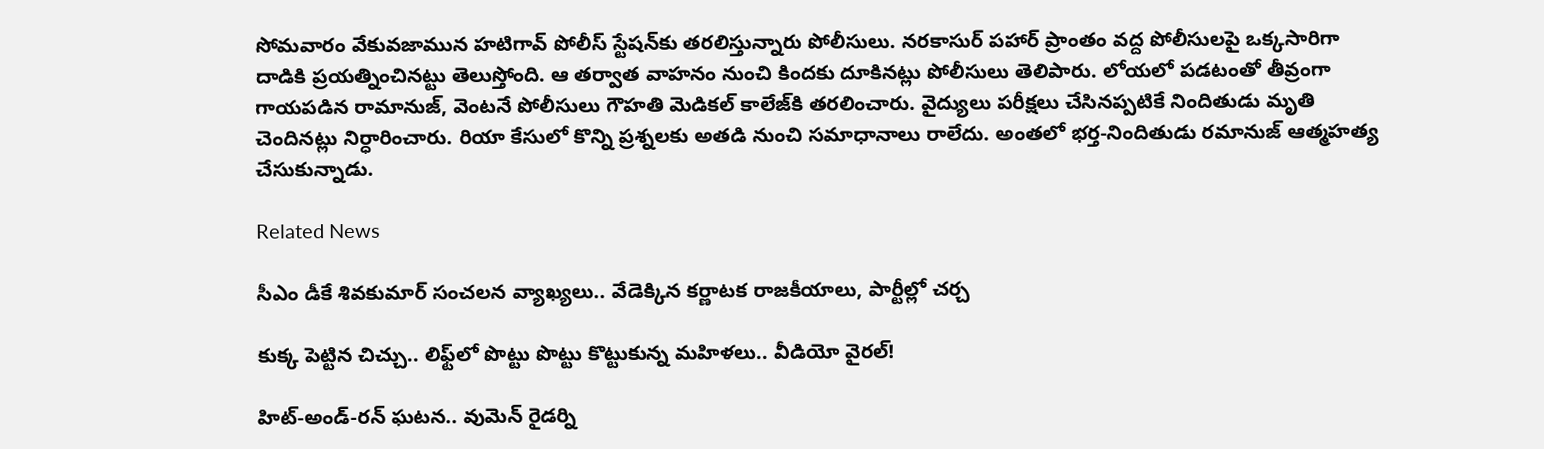సోమవారం వేకువజామున హటిగావ్‌ పోలీస్‌ స్టేషన్‌కు తరలిస్తున్నారు పోలీసులు. నరకాసుర్‌ పహార్‌ ప్రాంతం వద్ద పోలీసులపై ఒక్కసారిగా దాడికి ప్రయత్నించినట్టు తెలుస్తోంది. ఆ తర్వాత వాహనం నుంచి కిందకు దూకినట్లు పోలీసులు తెలిపారు. లోయలో పడటంతో తీవ్రంగా గాయపడిన రామానుజ్, వెంటనే పోలీసులు గౌహతి మెడికల్‌ కాలేజ్‌‌కి తరలించారు. వైద్యులు పరీక్షలు చేసినప్పటికే నిందితుడు మృతి చెందినట్లు నిర్ధారించారు. రియా కేసులో కొన్ని ప్రశ్నలకు అతడి నుంచి సమాధానాలు రాలేదు. అంతలో భర్త-నిందితుడు రమానుజ్ ఆత్మహత్య చేసుకున్నాడు.

Related News

సీఎం డీకే శివకుమార్ సంచలన వ్యాఖ్యలు.. వేడెక్కిన కర్ణాటక రాజకీయాలు, పార్టీల్లో చర్చ

కుక్క పెట్టిన చిచ్చు.. లిఫ్ట్‌లో పొట్టు పొట్టు కొట్టుకున్న మహిళలు.. వీడియో వైరల్!

హిట్-అండ్-రన్ ఘటన.. వుమెన్ రైడర్ని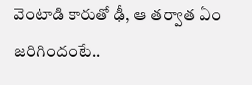వెంటాడి కారుతో ఢీ, ఆ తర్వాత ఏం జరిగిందంటే..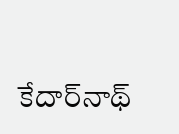కేదార్‌నాథ్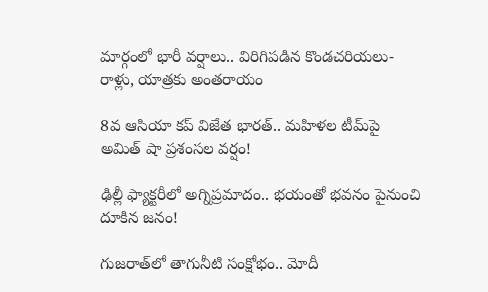మార్గంలో భారీ వర్షాలు.. విరిగిపడిన కొండచరియలు-రాళ్లు, యాత్రకు అంతరాయం

8వ ఆసియా కప్ విజేత భారత్.. మహిళల టీమ్‌పై అమిత్ షా ప్రశంసల వర్షం!

ఢిల్లీ ఫ్యాక్టరీలో అగ్నిప్రమాదం.. భయంతో భవనం పైనుంచి దూకిన జనం!

గుజరాత్‌లో తాగునీటి సంక్షోభం.. మోదీ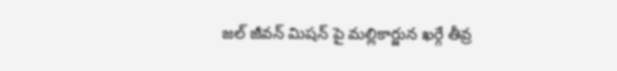జల్ జీవన్ మిషన్ పై మల్లికార్జున ఖర్గే తీవ్ర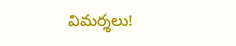విమర్శలు!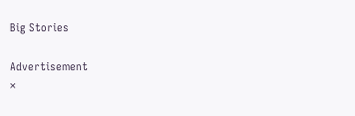Big Stories

Advertisement
×